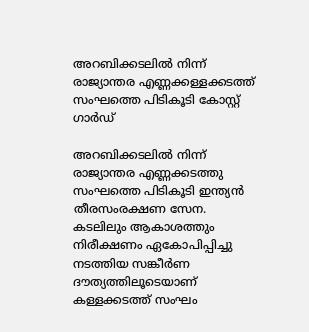അറബിക്കടലിൽ നിന്ന് രാജ്യാന്തര എണ്ണക്കള്ളക്കടത്ത് സംഘത്തെ പിടികൂടി കോസ്റ്റ് ഗാർഡ്

അറബിക്കടലിൽ നിന്ന് രാജ്യാന്തര എണ്ണക്കടത്തു സംഘത്തെ പിടികൂടി ഇന്ത്യൻ തീരസംരക്ഷണ സേന. കടലിലും ആകാശത്തും നിരീക്ഷണം ഏകോപിപ്പിച്ചു നടത്തിയ സങ്കീർണ ദൗത്യത്തിലൂടെയാണ് കള്ളക്കടത്ത് സംഘം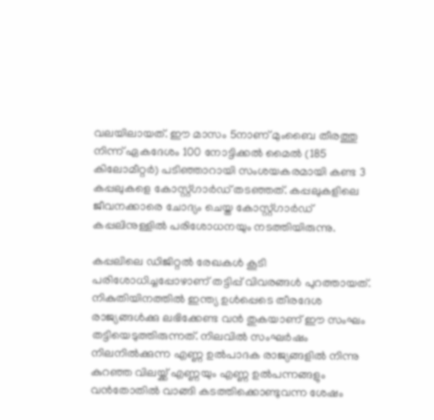വലയിലായത്. ഈ മാസം 5നാണ് മുംബൈ തീരത്തു നിന്ന് ഏകദേശം 100 നോട്ടിക്കൽ മൈൽ (185 കിലോമീറ്റർ) പടിഞ്ഞാറായി സംശയകരമായി കണ്ട 3 കപ്പലുകളെ കോസ്റ്റ്ഗാർഡ് തടഞ്ഞത്. കപ്പലുകളിലെ ജീവനക്കാരെ ചോദ്യം ചെയ്ത കോസ്റ്റ്ഗാർഡ് കപ്പലിനുള്ളിൽ പരിശോധനയും നടത്തിയിരുന്നു.

കപ്പലിലെ ഡിജിറ്റൽ രേഖകൾ കൂടി പരിശോധിച്ചപ്പോഴാണ് തട്ടിപ്പ് വിവരങ്ങൾ പുറത്തായത്. നികുതിയിനത്തിൽ ഇന്ത്യ ഉൾപ്പെടെ തീരദേശ രാജ്യങ്ങൾക്കു ലഭിക്കേണ്ട വൻ തുകയാണ് ഈ സംഘം തട്ടിയെടുത്തിരുന്നത്. നിലവിൽ സംഘർഷം നിലനിൽക്കുന്ന എണ്ണ ഉൽപാദക രാജ്യങ്ങളിൽ നിന്നു കുറഞ്ഞ വിലയ്ക്ക് എണ്ണയും എണ്ണ ഉൽപന്നങ്ങളും വൻതോതിൽ വാങ്ങി കടത്തിക്കൊണ്ടുവന്ന ശേഷം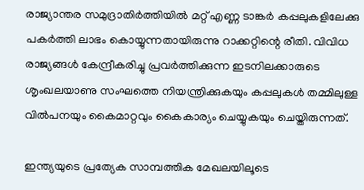രാജ്യാന്തര സമുദ്രാതിർത്തിയിൽ മറ്റ് എണ്ണ ടാങ്കർ കപ്പലുകളിലേക്കു പകർത്തി ലാഭം കൊയ്യുന്നതായിരുന്നു റാക്കറ്റിന്റെ രീതി. വിവിധ രാജ്യങ്ങൾ കേന്ദ്രീകരിച്ചു പ്രവർത്തിക്കുന്ന ഇടനിലക്കാരുടെ ശൃംഖലയാണു സംഘത്തെ നിയന്ത്രിക്കുകയും കപ്പലുകൾ തമ്മിലുള്ള വിൽപനയും കൈമാറ്റവും കൈകാര്യം ചെയ്യുകയും ചെയ്തിരുന്നത്.

ഇന്ത്യയുടെ പ്രത്യേക സാമ്പത്തിക മേഖലയിലൂടെ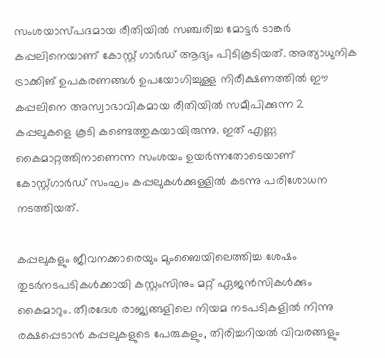സംശയാസ്പദമായ രീതിയിൽ സഞ്ചരിച്ച മോട്ടർ ടാങ്കർ കപ്പലിനെയാണ് കോസ്റ്റ് ഗാർഡ് ആദ്യം പിടികൂടിയത്. അത്യാധുനിക ട്രാക്കിങ് ഉപകരണങ്ങൾ ഉപയോഗിച്ചുള്ള നിരീക്ഷണത്തിൽ ഈ കപ്പലിനെ അസ്വാഭാവികമായ രീതിയിൽ സമീപിക്കുന്ന 2 കപ്പലുകളെ കൂടി കണ്ടെത്തുകയായിരുന്നു. ഇത് എണ്ണ കൈമാറ്റത്തിനാണെന്ന സംശയം ഉയർന്നതോടെയാണ് കോസ്റ്റ്ഗാർഡ് സംഘം കപ്പലുകൾക്കുള്ളിൽ കടന്നു പരിശോധന നടത്തിയത്.

കപ്പലുകളും ജീവനക്കാരെയും മുംബൈയിലെത്തിച്ച ശേഷം തുടർനടപടികൾക്കായി കസ്റ്റംസിനും മറ്റ് ഏജൻസികൾക്കും കൈമാറും. തീരദേശ രാജ്യങ്ങളിലെ നിയമ നടപടികളിൽ നിന്നു രക്ഷപ്പെടാൻ കപ്പലുകളുടെ പേരുകളും, തിരിച്ചറിയൽ വിവരങ്ങളും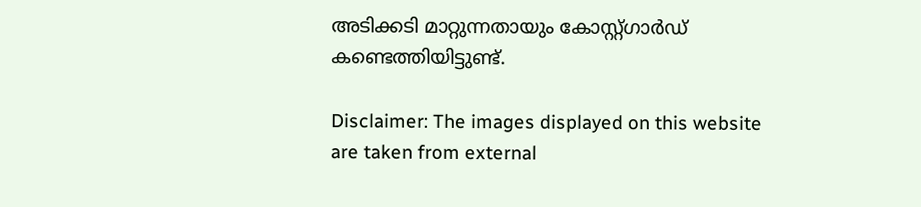അടിക്കടി മാറ്റുന്നതായും കോസ്റ്റ്ഗാർഡ് കണ്ടെത്തിയിട്ടുണ്ട്.

Disclaimer: The images displayed on this website are taken from external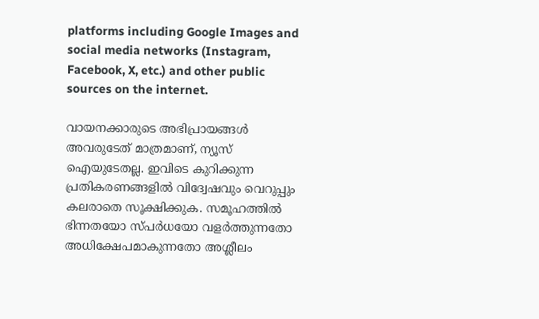platforms including Google Images and social media networks (Instagram, Facebook, X, etc.) and other public sources on the internet.

വായനക്കാരുടെ അഭിപ്രായങ്ങള്‍ അവരുടേത് മാത്രമാണ്, ന്യൂസ് ഐയുടേതല്ല. ഇവിടെ കുറിക്കുന്ന പ്രതികരണങ്ങളിൽ വിദ്വേഷവും വെറുപ്പും കലരാതെ സൂക്ഷിക്കുക. സമൂഹത്തിൽ ഭിന്നതയോ സ്പർധയോ വളർത്തുന്നതോ അധിക്ഷേപമാകുന്നതോ അശ്ലീലം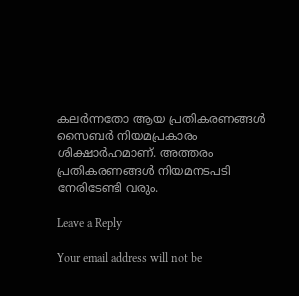കലർന്നതോ ആയ പ്രതികരണങ്ങൾ സൈബർ നിയമപ്രകാരം ശിക്ഷാർഹമാണ്. അത്തരം പ്രതികരണങ്ങൾ നിയമനടപടി നേരിടേണ്ടി വരും.

Leave a Reply

Your email address will not be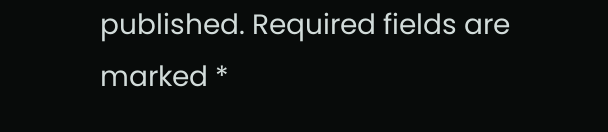published. Required fields are marked *